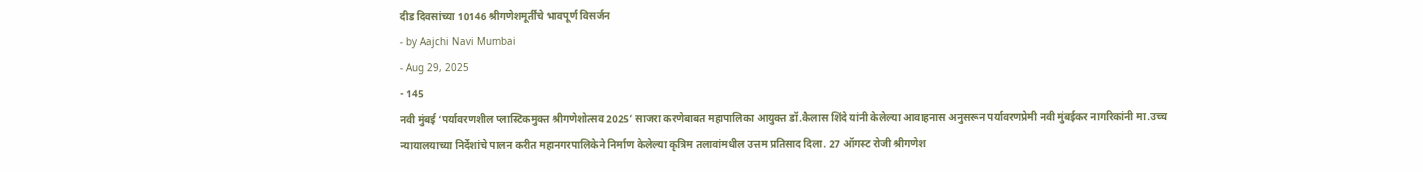दीड दिवसांच्या 10146 श्रीगणेशमूर्तींचे भावपूर्ण विसर्जन
- by Aajchi Navi Mumbai
- Aug 29, 2025
- 145
नवी मुंबई ‘पर्यावरणशील प्लास्टिकमुक्त श्रीगणेशोत्सव 2025’ साजरा करणेबाबत महापालिका आयुक्त डॉ.कैलास शिंदे यांनी केलेल्या आवाहनास अनुसरून पर्यावरणप्रेमी नवी मुंबईकर नागरिकांनी मा.उच्च न्यायालयाच्या निर्देशांचे पालन करीत महानगरपालिकेने निर्माण केलेल्या कृत्रिम तलावांमधील उत्तम प्रतिसाद दिला. 27 ऑगस्ट रोजी श्रीगणेश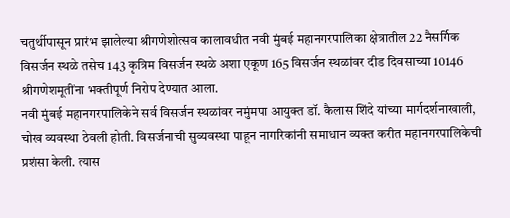चतुर्थीपासून प्रारंभ झालेल्या श्रीगणेशोत्सव कालावधीत नवी मुंबई महानगरपालिका क्षेत्रातील 22 नैसर्गिक विसर्जन स्थळे तसेच 143 कृत्रिम विसर्जन स्थळे अशा एकूण 165 विसर्जन स्थळांवर दीड दिवसाच्या 10146 श्रीगणेशमूतींना भक्तीपूर्ण निरोप देण्यात आला.
नवी मुंबई महानगरपालिकेने सर्व विसर्जन स्थळांवर नमुंमपा आयुक्त डॉ. कैलास शिंदे यांच्या मार्गदर्शनाखाली, चोख व्यवस्था ठेवली होती. विसर्जनाची सुव्यवस्था पाहून नागरिकांनी समाधान व्यक्त करीत महानगरपालिकेची प्रशंसा केली. त्यास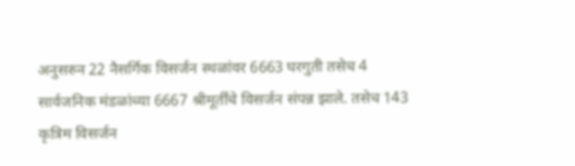अनुसरुन 22 नैसर्गिक विसर्जन स्थळांवर 6663 घरगुती तसेच 4 सार्वजनिक मंडळांच्या 6667 श्रीमूर्तींचे विसर्जन संपन्न झाले. तसेच 143 कृत्रिम विसर्जन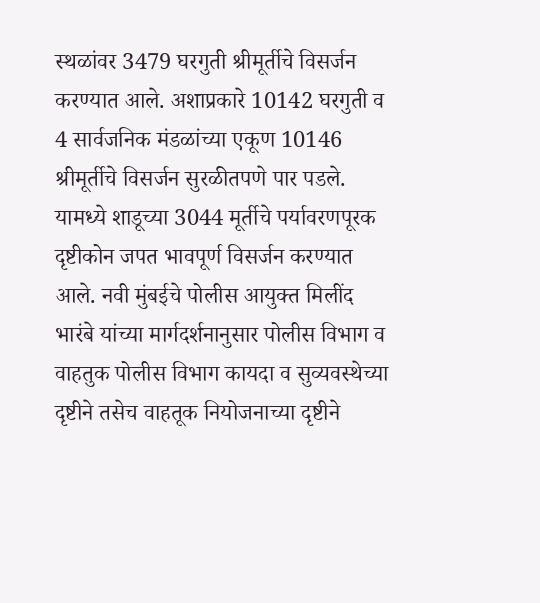स्थळांवर 3479 घरगुती श्रीमूर्तीचे विसर्जन करण्यात आले. अशाप्रकारे 10142 घरगुती व 4 सार्वजनिक मंडळांच्या एकूण 10146 श्रीमूर्तीचे विसर्जन सुरळीतपणे पार पडले. यामध्ये शाडूच्या 3044 मूर्तीचे पर्यावरणपूरक दृष्टीकोन जपत भावपूर्ण विसर्जन करण्यात आले. नवी मुंबईचे पोलीस आयुक्त मिलींद भारंबे यांच्या मार्गदर्शनानुसार पोलीस विभाग व वाहतुक पोलीस विभाग कायदा व सुव्यवस्थेच्या दृष्टीने तसेच वाहतूक नियोजनाच्या दृष्टीने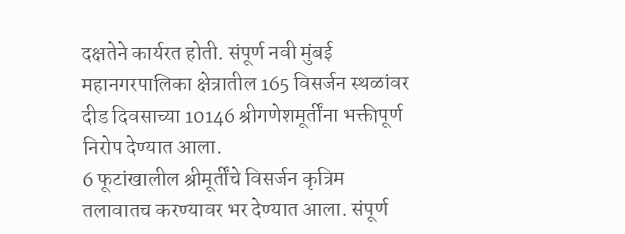दक्षतेने कार्यरत होती. संपूर्ण नवी मुंबई महानगरपालिका क्षेत्रातील 165 विसर्जन स्थळांवर दीड दिवसाच्या 10146 श्रीगणेशमूर्तींना भक्तीपूर्ण निरोप देण्यात आला.
6 फूटांखालील श्रीमूर्तींचे विसर्जन कृत्रिम तलावातच करण्यावर भर देण्यात आला. संपूर्ण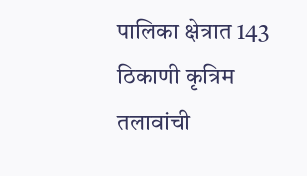पालिका क्षेत्रात 143 ठिकाणी कृत्रिम तलावांची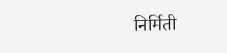निर्मिती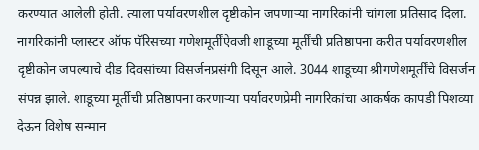करण्यात आलेली होती. त्याला पर्यावरणशील दृष्टीकोन जपणाऱ्या नागरिकांनी चांगला प्रतिसाद दिला. नागरिकांनी प्लास्टर ऑफ पॅरिसच्या गणेशमूर्तींऐवजी शाडूच्या मूर्तींची प्रतिष्ठापना करीत पर्यावरणशील दृष्टीकोन जपल्याचे दीड दिवसांच्या विसर्जनप्रसंगी दिसून आले. 3044 शाडूच्या श्रीगणेशमूर्तींचे विसर्जन संपन्न झाले. शाडूच्या मूर्तीची प्रतिष्ठापना करणाऱ्या पर्यावरणप्रेमी नागरिकांचा आकर्षक कापडी पिशव्या देऊन विशेष सन्मान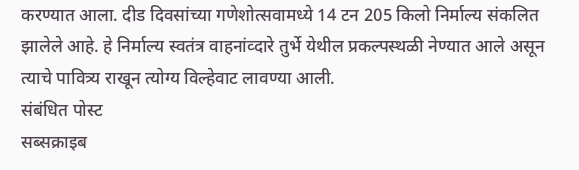करण्यात आला. दीड दिवसांच्या गणेशोत्सवामध्ये 14 टन 205 किलो निर्माल्य संकलित झालेले आहे. हे निर्माल्य स्वतंत्र वाहनांव्दारे तुर्भे येथील प्रकल्पस्थळी नेण्यात आले असून त्याचे पावित्र्य राखून त्योग्य विल्हेवाट लावण्या आली.
संबंधित पोस्ट
सब्सक्राइब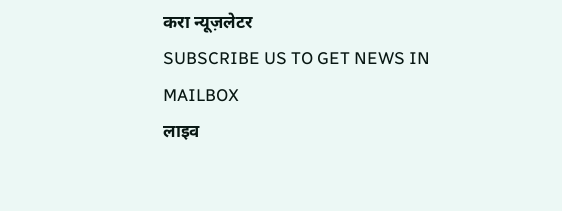करा न्यूज़लेटर
SUBSCRIBE US TO GET NEWS IN MAILBOX
लाइव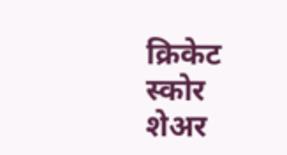क्रिकेट स्कोर
शेअर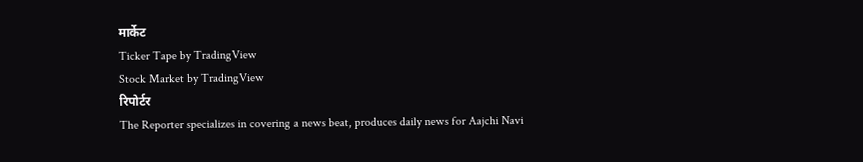मार्केट
Ticker Tape by TradingView
Stock Market by TradingView
रिपोर्टर
The Reporter specializes in covering a news beat, produces daily news for Aajchi Navi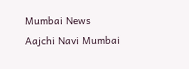Mumbai News
Aajchi Navi Mumbai